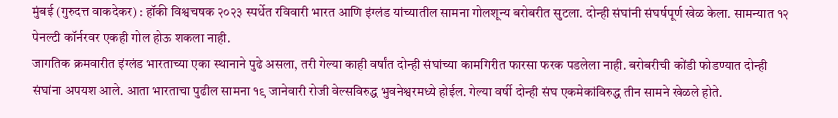मुंबई (गुरुदत्त वाकदेकर) : हॉकी विश्वचषक २०२३ स्पर्धेत रविवारी भारत आणि इंग्लंड यांच्यातील सामना गोलशून्य बरोबरीत सुटला. दोन्ही संघांनी संघर्षपूर्ण खेळ केला. सामन्यात १२ पेनल्टी कॉर्नरवर एकही गोल होऊ शकला नाही.
जागतिक क्रमवारीत इंग्लंड भारताच्या एका स्थानाने पुढे असला, तरी गेल्या काही वर्षांत दोन्ही संघांच्या कामगिरीत फारसा फरक पडलेला नाही. बरोबरीची कोंडी फोडण्यात दोन्ही संघांना अपयश आले. आता भारताचा पुढील सामना १९ जानेवारी रोजी वेल्सविरुद्ध भुवनेश्वरमध्ये होईल. गेल्या वर्षी दोन्ही संघ एकमेकांविरुद्ध तीन सामने खेळले होते.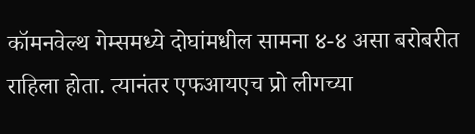कॉमनवेल्थ गेम्समध्ये दोघांमधील सामना ४-४ असा बरोबरीत राहिला होता. त्यानंतर एफआयएच प्रो लीगच्या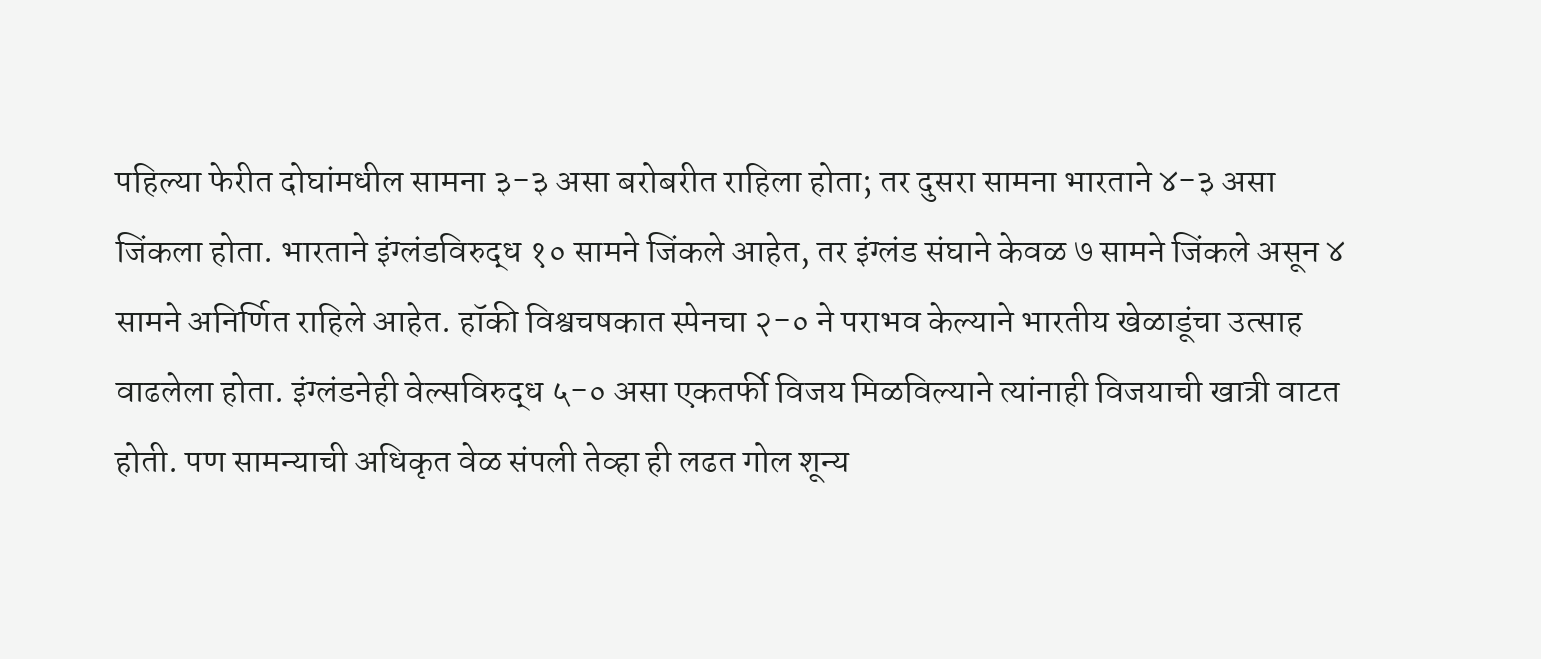पहिल्या फेरीत दोघांमधील सामना ३-३ असा बरोबरीत राहिला होता; तर दुसरा सामना भारताने ४-३ असा जिंकला होता. भारताने इंग्लंडविरुद्ध १० सामने जिंकले आहेत, तर इंग्लंड संघाने केवळ ७ सामने जिंकले असून ४ सामने अनिर्णित राहिले आहेत. हॉकी विश्वचषकात स्पेनचा २-० ने पराभव केल्याने भारतीय खेळाडूंचा उत्साह वाढलेला होता. इंग्लंडनेही वेल्सविरुद्ध ५-० असा एकतर्फी विजय मिळविल्याने त्यांनाही विजयाची खात्री वाटत होती. पण सामन्याची अधिकृत वेळ संपली तेव्हा ही लढत गोल शून्य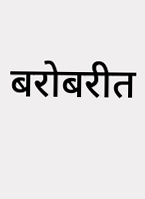बरोबरीत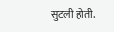सुटली होती.